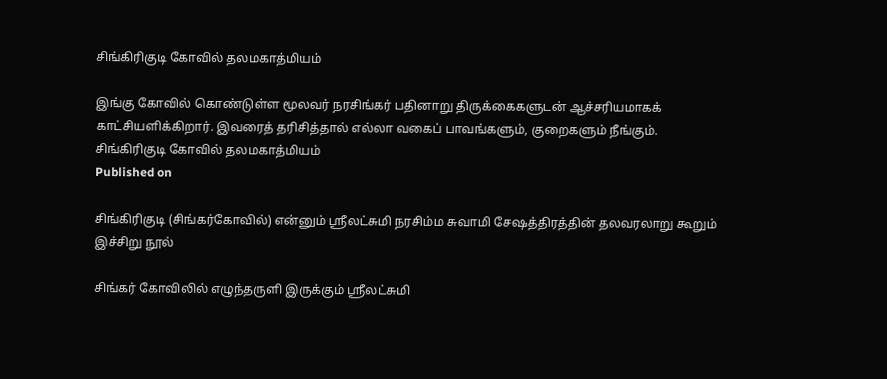சிங்கிரிகுடி கோவில் தலமகாத்மியம்

இங்கு கோவில் கொண்டுள்ள மூலவர் நரசிங்கர் பதினாறு திருக்கைகளுடன் ஆச்சரியமாகக் காட்சியளிக்கிறார். இவரைத் தரிசித்தால் எல்லா வகைப் பாவங்களும், குறைகளும் நீங்கும்.
சிங்கிரிகுடி கோவில் தலமகாத்மியம்
Published on

சிங்கிரிகுடி (சிங்கர்கோவில்) என்னும் ஸ்ரீலட்சுமி நரசிம்ம சுவாமி சேஷத்திரத்தின் தலவரலாறு கூறும் இச்சிறு நூல்

சிங்கர் கோவிலில் எழுந்தருளி இருக்கும் ஸ்ரீலட்சுமி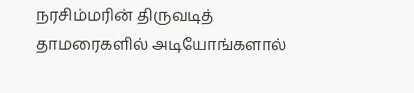நரசிம்மரின் திருவடித் தாமரைகளில் அடியோங்களால்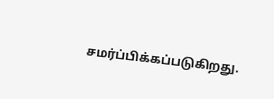சமர்ப்பிக்கப்படுகிறது.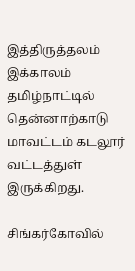இத்திருத்தலம் இக்காலம் தமிழ்நாட்டில் தென்னாற்காடு மாவட்டம் கடலூர் வட்டத்துள் இருக்கிறது.

சிங்கர்கோவில்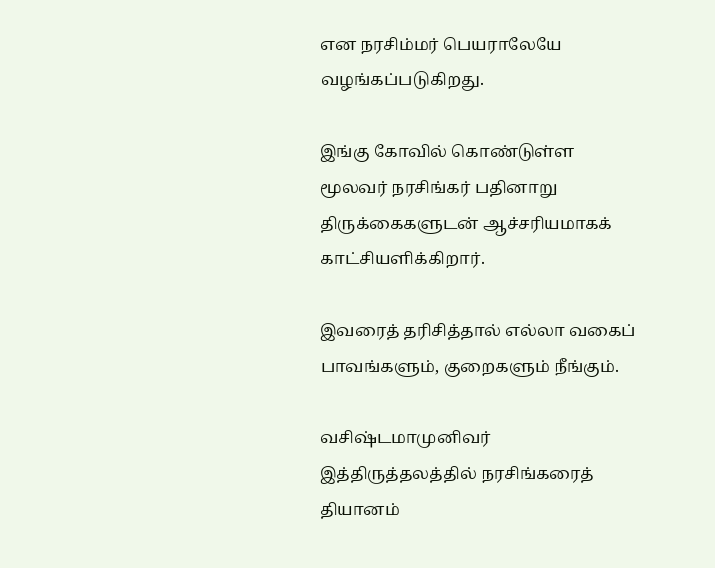என நரசிம்மர் பெயராலேயே வழங்கப்படுகிறது.

இங்கு கோவில் கொண்டுள்ள மூலவர் நரசிங்கர் பதினாறு திருக்கைகளுடன் ஆச்சரியமாகக் காட்சியளிக்கிறார்.

இவரைத் தரிசித்தால் எல்லா வகைப் பாவங்களும், குறைகளும் நீங்கும்.

வசிஷ்டமாமுனிவர் இத்திருத்தலத்தில் நரசிங்கரைத் தியானம்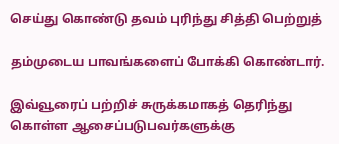செய்து கொண்டு தவம் புரிந்து சித்தி பெற்றுத்

தம்முடைய பாவங்களைப் போக்கி கொண்டார்.

இவ்வூரைப் பற்றிச் சுருக்கமாகத் தெரிந்து கொள்ள ஆசைப்படுபவர்களுக்கு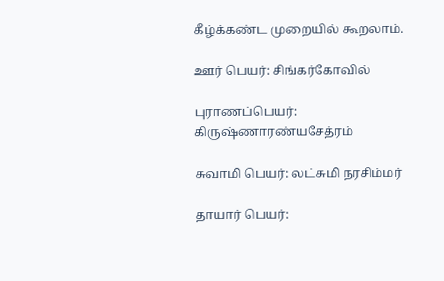கீழ்க்கண்ட முறையில் கூறலாம்.

ஊர் பெயர்: சிங்கர்கோவில்

புராணப்பெயர்: கிருஷ்ணாரண்யசேத்ரம்

சுவாமி பெயர்: லட்சுமி நரசிம்மர்

தாயார் பெயர்: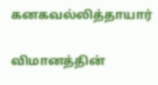கனகவல்லித்தாயார்

விமானத்தின்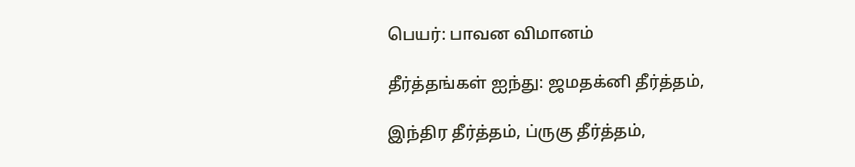பெயர்: பாவன விமானம்

தீர்த்தங்கள் ஐந்து: ஜமதக்னி தீர்த்தம்,

இந்திர தீர்த்தம், ப்ருகு தீர்த்தம்,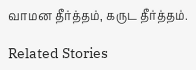வாமன தீர்த்தம், கருட தீர்த்தம்.

Related Stories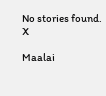No stories found.
X

Maalai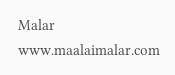Malar
www.maalaimalar.com